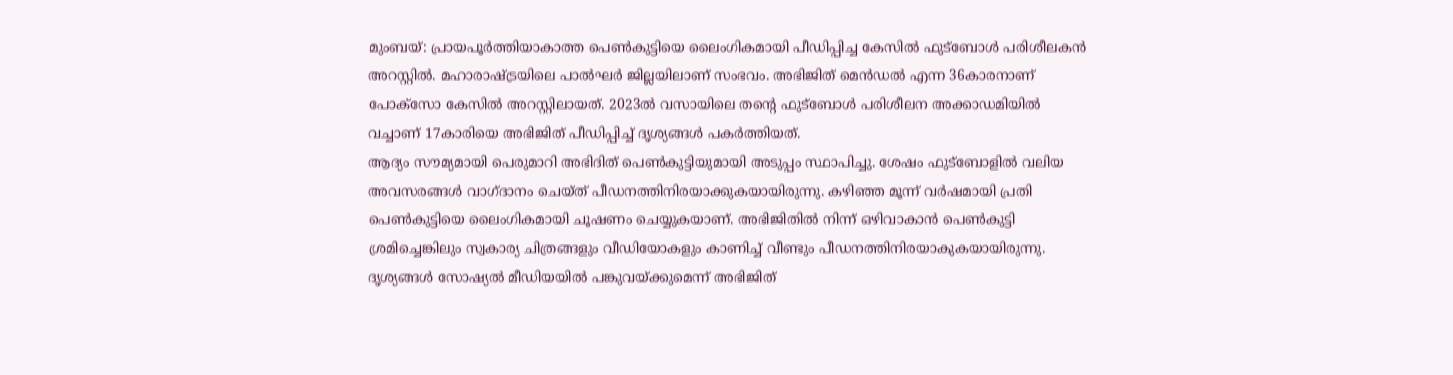മുംബയ്: പ്രായപൂർത്തിയാകാത്ത പെൺകുട്ടിയെ ലൈംഗികമായി പീഡിപ്പിച്ച കേസിൽ ഫുട്ബോൾ പരിശീലകൻ അറസ്റ്റിൽ. മഹാരാഷ്ട്രയിലെ പാൽഘർ ജില്ലയിലാണ് സംഭവം. അഭിജിത് മെൻഡൽ എന്ന 36കാരനാണ് പോക്സോ കേസിൽ അറസ്റ്റിലായത്. 2023ൽ വസായിലെ തന്റെ ഫുട്ബോൾ പരിശീലന അക്കാഡമിയിൽ വച്ചാണ് 17കാരിയെ അഭിജിത് പീഡിപ്പിച്ച് ദൃശ്യങ്ങൾ പകർത്തിയത്.
ആദ്യം സൗമ്യമായി പെരുമാറി അഭിദിത് പെൺകുട്ടിയുമായി അടുപ്പം സ്ഥാപിച്ചു. ശേഷം ഫുട്ബോളിൽ വലിയ അവസരങ്ങൾ വാഗ്ദാനം ചെയ്ത് പീഡനത്തിനിരയാക്കുകയായിരുന്നു. കഴിഞ്ഞ മൂന്ന് വർഷമായി പ്രതി പെൺകുട്ടിയെ ലൈംഗികമായി ചൂഷണം ചെയ്യുകയാണ്. അഭിജിതിൽ നിന്ന് ഒഴിവാകാൻ പെൺകുട്ടി ശ്രമിച്ചെങ്കിലും സ്വകാര്യ ചിത്രങ്ങളും വീഡിയോകളും കാണിച്ച് വീണ്ടും പീഡനത്തിനിരയാകുകയായിരുന്നു. ദൃശ്യങ്ങൾ സോഷ്യൽ മീഡിയയിൽ പങ്കുവയ്ക്കുമെന്ന് അഭിജിത്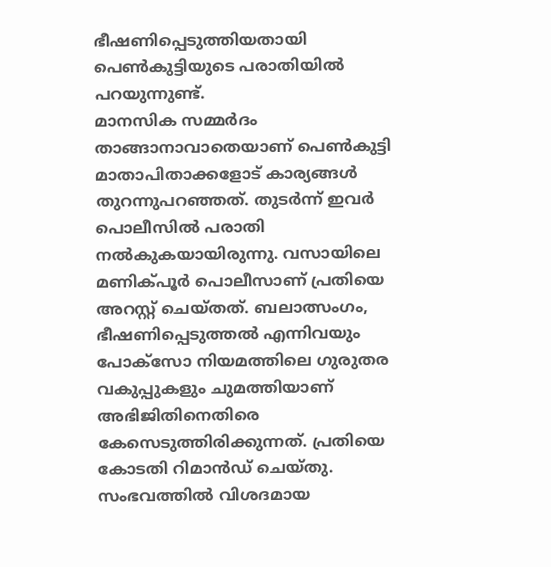ഭീഷണിപ്പെടുത്തിയതായി പെൺകുട്ടിയുടെ പരാതിയിൽ പറയുന്നുണ്ട്.
മാനസിക സമ്മർദം താങ്ങാനാവാതെയാണ് പെൺകുട്ടി മാതാപിതാക്കളോട് കാര്യങ്ങൾ തുറന്നുപറഞ്ഞത്. തുടർന്ന് ഇവർ പൊലീസിൽ പരാതി നൽകുകയായിരുന്നു. വസായിലെ മണിക്പൂർ പൊലീസാണ് പ്രതിയെ അറസ്റ്റ് ചെയ്തത്. ബലാത്സംഗം, ഭീഷണിപ്പെടുത്തൽ എന്നിവയും പോക്സോ നിയമത്തിലെ ഗുരുതര വകുപ്പുകളും ചുമത്തിയാണ് അഭിജിതിനെതിരെ കേസെടുത്തിരിക്കുന്നത്. പ്രതിയെ കോടതി റിമാൻഡ് ചെയ്തു. സംഭവത്തിൽ വിശദമായ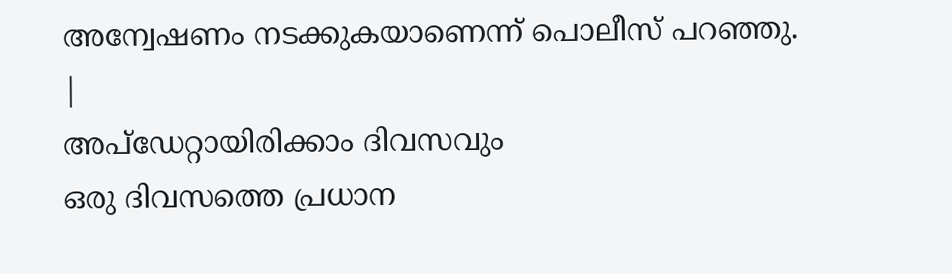അന്വേഷണം നടക്കുകയാണെന്ന് പൊലീസ് പറഞ്ഞു.
|
അപ്ഡേറ്റായിരിക്കാം ദിവസവും
ഒരു ദിവസത്തെ പ്രധാന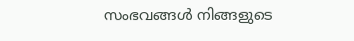സംഭവങ്ങൾ നിങ്ങളുടെ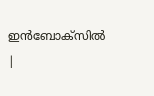ഇൻബോക്സിൽ |